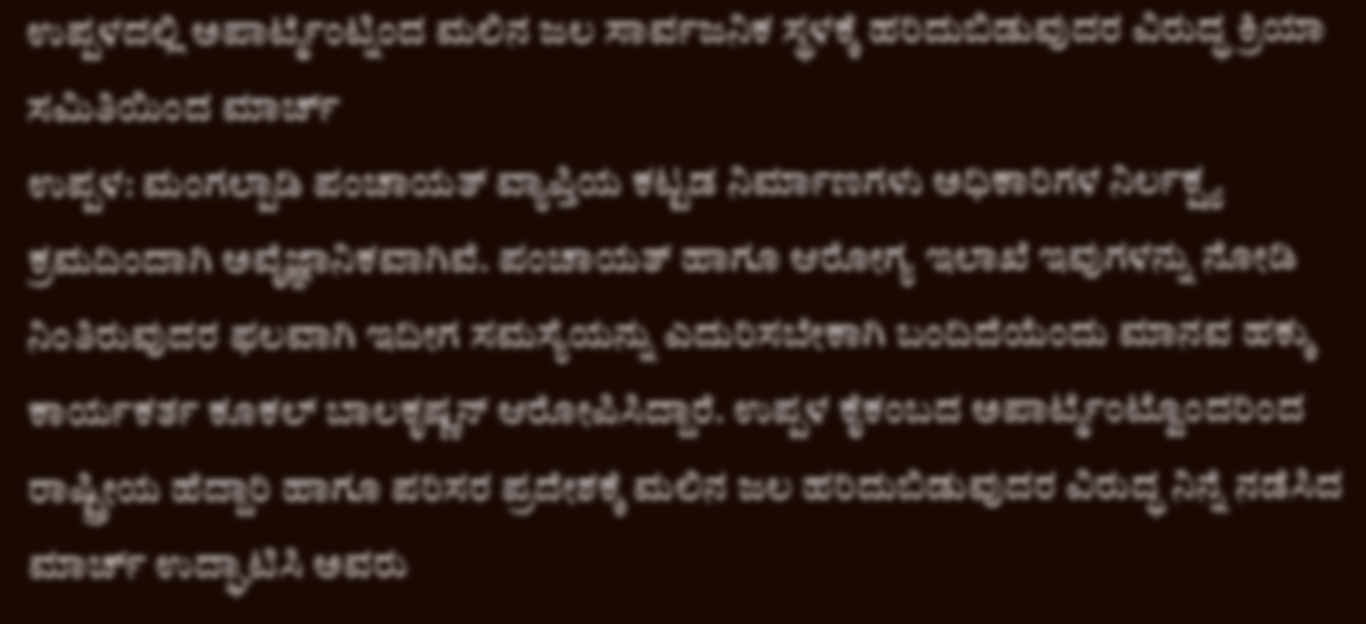ಉಪ್ಪಳದಲ್ಲಿ ಅಪಾರ್ಟ್ಮೆಂಟ್ನಿಂದ ಮಲಿನ ಜಲ ಸಾರ್ವಜನಿಕ ಸ್ಥಳಕ್ಕೆ ಹರಿದುಬಿಡುವುದರ ವಿರುದ್ಧ ಕ್ರಿಯಾ ಸಮಿತಿಯಿಂದ ಮಾರ್ಚ್
ಉಪ್ಪಳ: ಮಂಗಲ್ಪಾಡಿ ಪಂಚಾಯತ್ ವ್ಯಾಪ್ತಿಯ ಕಟ್ಟಡ ನಿರ್ಮಾಣಗಳು ಅಧಿಕಾರಿಗಳ ನಿರ್ಲಕ್ಷ್ಯ ಕ್ರಮದಿಂದಾಗಿ ಅವೈಜ್ಞಾನಿಕವಾಗಿವೆ. ಪಂಚಾಯತ್ ಹಾಗೂ ಆರೋಗ್ಯ ಇಲಾಖೆ ಇವುಗಳನ್ನು ನೋಡಿ ನಿಂತಿರುವುದರ ಫಲವಾಗಿ ಇದೀಗ ಸಮಸ್ಯೆಯನ್ನು ಎದುರಿಸಬೇಕಾಗಿ ಬಂದಿದೆಯೆಂದು ಮಾನವ ಹಕ್ಕು ಕಾರ್ಯಕರ್ತ ಕೂಕಲ್ ಬಾಲಕೃಷ್ಣನ್ ಆರೋಪಿಸಿದ್ದಾರೆ. ಉಪ್ಪಳ ಕೈಕಂಬದ ಅಪಾರ್ಟ್ಮೆಂಟ್ವೊಂದರಿಂದ ರಾಷ್ಟ್ರೀಯ ಹೆದ್ದಾರಿ ಹಾಗೂ ಪರಿಸರ ಪ್ರದೇಶಕ್ಕೆ ಮಲಿನ ಜಲ ಹರಿದುಬಿಡುವುದರ ವಿರುದ್ಧ ನಿನ್ನೆ ನಡೆಸಿದ ಮಾರ್ಚ್ ಉದ್ಘಾಟಿಸಿ ಅವರು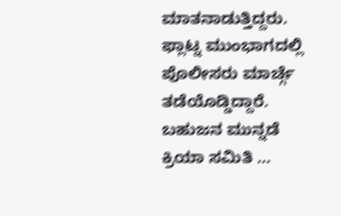ಮಾತನಾಡುತ್ತಿದ್ದರು. ಫ್ಲಾಟ್ನ ಮುಂಭಾಗದಲ್ಲಿ ಪೊಲೀಸರು ಮಾರ್ಚ್ಗೆ ತಡೆಯೊಡ್ಡಿದ್ದಾರೆ. ಬಹುಜನ ಮುನ್ನಡೆ ಕ್ರಿಯಾ ಸಮಿತಿ …